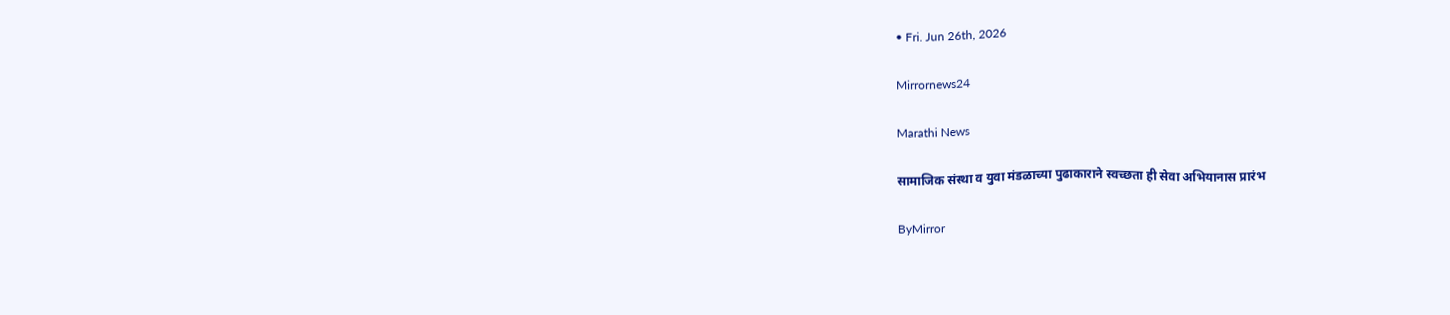• Fri. Jun 26th, 2026

Mirrornews24

Marathi News

सामाजिक संस्था व युवा मंडळाच्या पुढाकाराने स्वच्छता ही सेवा अभियानास प्रारंभ

ByMirror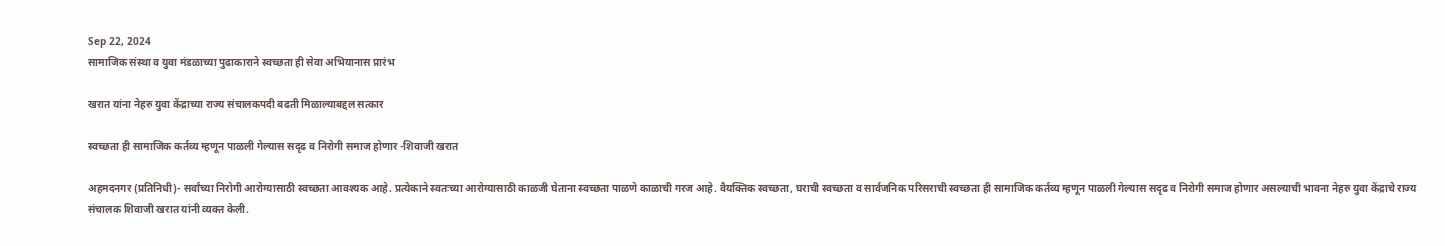Sep 22, 2024
सामाजिक संस्था व युवा मंडळाच्या पुढाकाराने स्वच्छता ही सेवा अभियानास प्रारंभ

खरात यांना नेहरु युवा केंद्राच्या राज्य संचालकपदी बढती मिळाल्याबद्दल सत्कार

स्वच्छता ही सामाजिक कर्तव्य म्हणून पाळली गेल्यास सदृढ व निरोगी समाज होणार -शिवाजी खरात

अहमदनगर (प्रतिनिधी)- सर्वांच्या निरोगी आरोग्यासाठी स्वच्छता आवश्‍यक आहे. प्रत्येकाने स्वतःच्या आरोग्यासाठी काळजी घेताना स्वच्छता पाळणे काळाची गरज आहे. वैयक्तिक स्वच्छता, घराची स्वच्छता व सार्वजनिक परिसराची स्वच्छता ही सामाजिक कर्तव्य म्हणून पाळली गेल्यास सदृढ व निरोगी समाज होणार असल्याची भावना नेहरु युवा केंद्राचे राज्य संचालक शिवाजी खरात यांनी व्यक्त केली.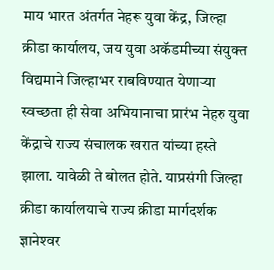माय भारत अंतर्गत नेहरू युवा केंद्र, जिल्हा क्रीडा कार्यालय, जय युवा अकॅडमीच्या संयुक्त विद्यमाने जिल्हाभर राबविण्यात येणाऱ्या स्वच्छता ही सेवा अभियानाचा प्रारंभ नेहरु युवा केंद्राचे राज्य संचालक खरात यांच्या हस्ते झाला. यावेळी ते बोलत होते. याप्रसंगी जिल्हा क्रीडा कार्यालयाचे राज्य क्रीडा मार्गदर्शक ज्ञानेश्‍वर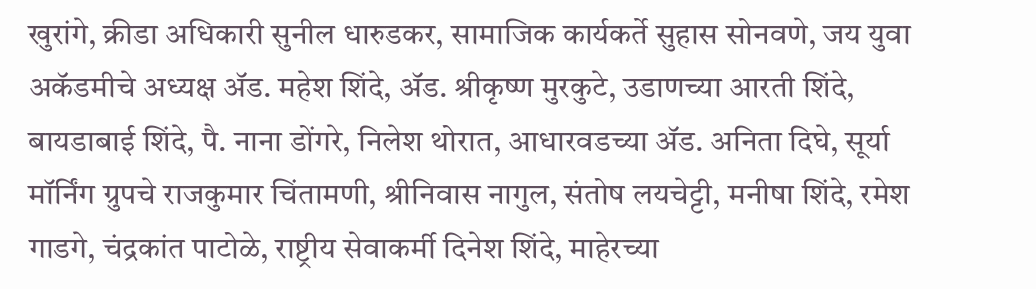खुरांगे, क्रीडा अधिकारी सुनील धारुडकर, सामाजिक कार्यकर्ते सुहास सोनवणे, जय युवा अकॅडमीचे अध्यक्ष ॲड. महेश शिंदे, ॲड. श्रीकृष्ण मुरकुटे, उडाणच्या आरती शिंदे, बायडाबाई शिंदे, पै. नाना डोंगरे, निलेश थोरात, आधारवडच्या ॲड. अनिता दिघे, सूर्या मॉर्निंग ग्रुपचे राजकुमार चिंतामणी, श्रीनिवास नागुल, संतोष लयचेट्टी, मनीषा शिंदे, रमेश गाडगे, चंद्रकांत पाटोळे, राष्ट्रीय सेवाकर्मी दिनेश शिंदे, माहेरच्या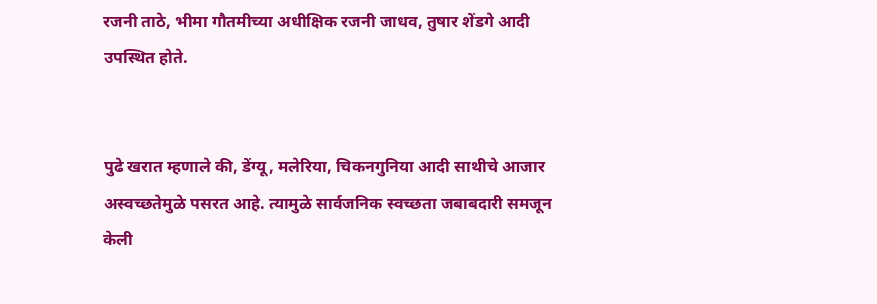रजनी ताठे, भीमा गौतमीच्या अधीक्षिक रजनी जाधव, तुषार शेंडगे आदी उपस्थित होते.


पुढे खरात म्हणाले की, डेंग्यू, मलेरिया, चिकनगुनिया आदी साथीचे आजार अस्वच्छतेमुळे पसरत आहे. त्यामुळे सार्वजनिक स्वच्छता जबाबदारी समजून केली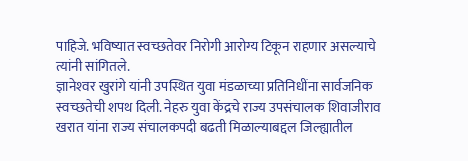पाहिजे. भविष्यात स्वच्छतेवर निरोगी आरोग्य टिकून राहणार असल्याचे त्यांनी सांगितले.
ज्ञानेश्‍वर खुरांगे यांनी उपस्थित युवा मंडळाच्या प्रतिनिधींना सार्वजनिक स्वच्छतेची शपथ दिली. नेहरु युवा केंद्रचे राज्य उपसंचालक शिवाजीराव खरात यांना राज्य संचालकपदी बढती मिळाल्याबद्दल जिल्ह्यातील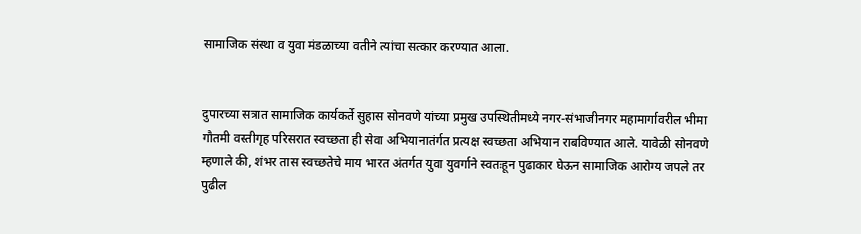सामाजिक संस्था व युवा मंडळाच्या वतीने त्यांचा सत्कार करण्यात आला.


दुपारच्या सत्रात सामाजिक कार्यकर्ते सुहास सोनवणे यांच्या प्रमुख उपस्थितीमध्ये नगर-संभाजीनगर महामार्गावरील भीमा गौतमी वस्तीगृह परिसरात स्वच्छता ही सेवा अभियानातंर्गत प्रत्यक्ष स्वच्छता अभियान राबविण्यात आले. यावेळी सोनवणे म्हणाले की, शंभर तास स्वच्छतेचे माय भारत अंतर्गत युवा युवर्गाने स्वतःहून पुढाकार घेऊन सामाजिक आरोग्य जपले तर पुढील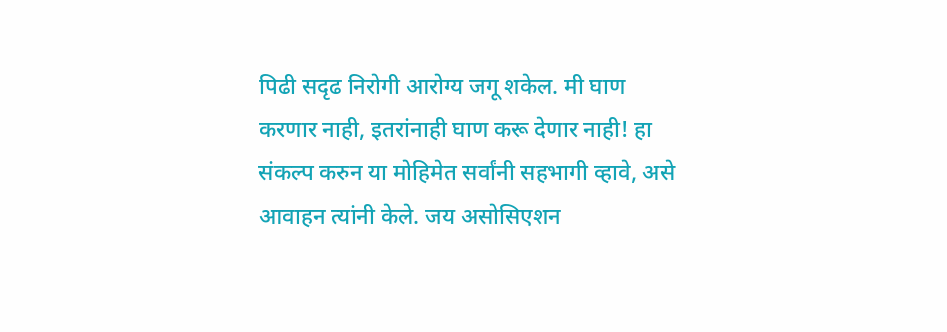पिढी सदृढ निरोगी आरोग्य जगू शकेल. मी घाण करणार नाही, इतरांनाही घाण करू देणार नाही! हा संकल्प करुन या मोहिमेत सर्वांनी सहभागी व्हावे, असे आवाहन त्यांनी केले. जय असोसिएशन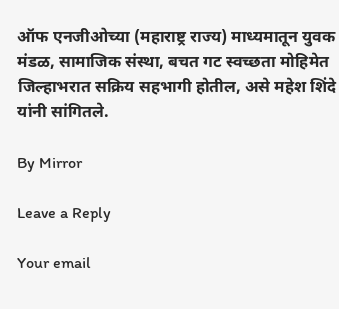ऑफ एनजीओच्या (महाराष्ट्र राज्य) माध्यमातून युवक मंडळ, सामाजिक संस्था, बचत गट स्वच्छता मोहिमेत जिल्हाभरात सक्रिय सहभागी होतील, असे महेश शिंदे यांनी सांगितले.

By Mirror

Leave a Reply

Your email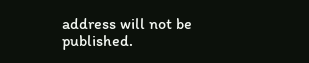address will not be published.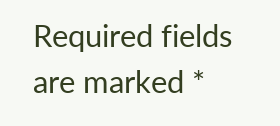Required fields are marked *